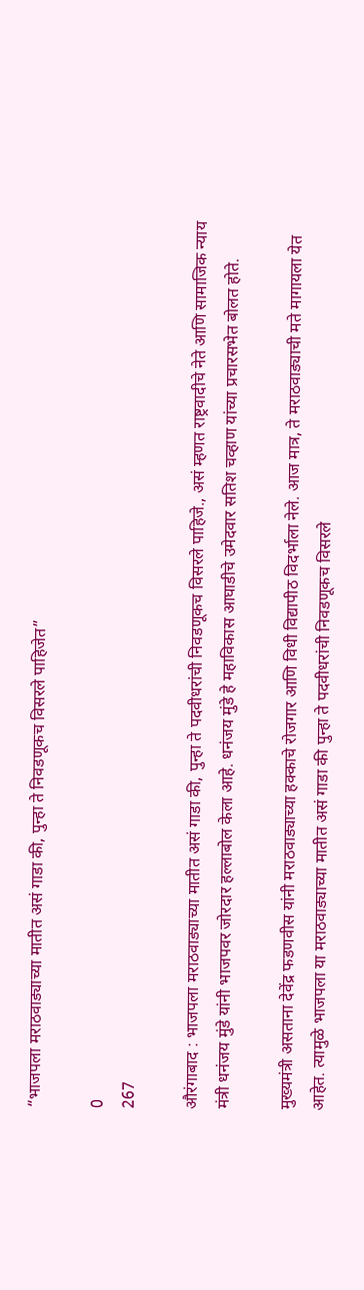“भाजपला मराठवाड्याच्या मातीत असं गाडा की, पुन्हा ते निवडणूकच विसरले पाहिजेत”

0
267

औरंगाबाद : भाजपला मराठवाड्याच्या मातीत असं गाडा की, पुन्हा ते पदवीधरांची निवडणूकच विसरले पाहिजे., असं म्हणत राष्ट्रवादीचे नेते आणि सामाजिक न्याय मंत्री धनंजय मुंडे यांनी भाजपवर जोरदार हल्लाबोल केला आहे. धनंजय मुंडे हे महाविकास आघाडीचे उमेदवार सतिश चव्हाण यांच्या प्रचारसभेत बोलत होते.

मुख्यमंत्री असताना देवेंद्र फडणवीस यांनी मराठवाड्याच्या हक्काचे रोजगार आणि विधी विद्यापीठ विदर्भाला नेले. आज मात्र, ते मराठवाड्याची मते मागायला येत आहेत. त्यामुळे भाजपला या मराठवाड्याच्या मातीत असं गाडा की पुन्हा ते पदवीधरांची निवडणूकच विसरले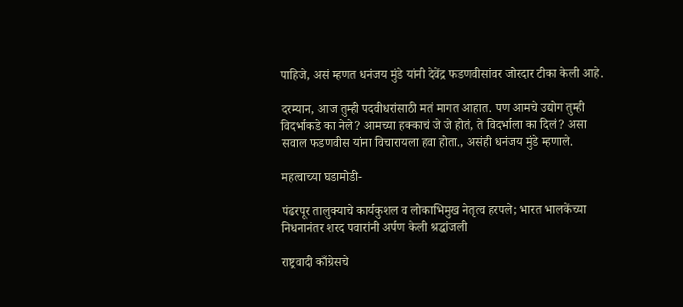पाहिजे, असं म्हणत धनंजय मुंडे यांनी देवेंद्र फडणवीसांवर जोरदार टीका केली आहे.

दरम्यान, आज तुम्ही पदवीधरांसाठी मतं मागत आहात. पण आमचे उद्योग तुम्ही विदर्भाकडे का नेले? आमच्या हक्काचं जे जे होतं, ते विदर्भाला का दिलं? असा सवाल फडणवीस यांना विचारायला हवा होता., असंही धनंजय मुंडे म्हणाले.

महत्वाच्या घडामोडी-

पंढरपूर तालुक्याचे कार्यकुशल व लोकाभिमुख नेतृत्व हरपले; भारत भालकेंच्या निधनानंतर शरद पवारांनी अर्पण केली श्रद्धांजली

राष्ट्रवादी काँग्रेसचे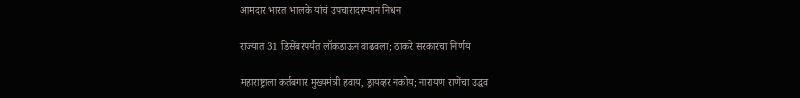आमदार भारत भालके यांचं उपचारादरम्यान निधन

राज्यात 31 डिसेंबरपर्यंत लॉकडाऊन वाढवला; ठाकरे सरकारचा निर्णय

महाराष्ट्राला कर्तबगार मुख्यमंत्री हवाय, ड्रायव्हर नकोय; नारायण राणेंचा उद्धव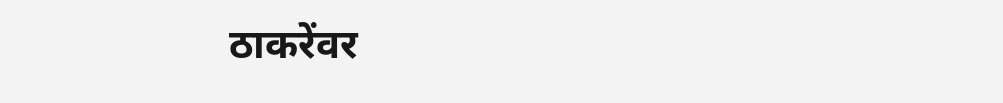ठाकरेंवर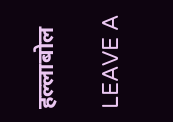हल्लाबोल

LEAVE A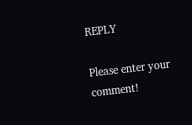REPLY

Please enter your comment!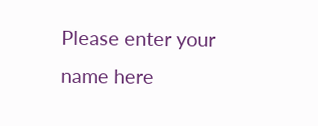Please enter your name here